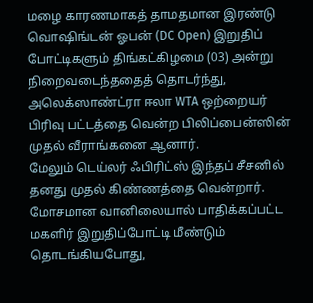மழை காரணமாகத் தாமதமான இரண்டு வொஷிங்டன் ஓபன் (DC Open) இறுதிப் போட்டிகளும் திங்கட்கிழமை (03) அன்று நிறைவடைந்ததைத் தொடர்ந்து, அலெக்ஸாண்ட்ரா ஈலா WTA ஒற்றையர் பிரிவு பட்டத்தை வென்ற பிலிப்பைன்ஸின் முதல் வீராங்கனை ஆனார்.
மேலும் டெய்லர் ஃபிரிட்ஸ் இந்தப் சீசனில் தனது முதல் கிண்ணத்தை வென்றார்.
மோசமான வானிலையால் பாதிக்கப்பட்ட மகளிர் இறுதிப்போட்டி மீண்டும் தொடங்கியபோது,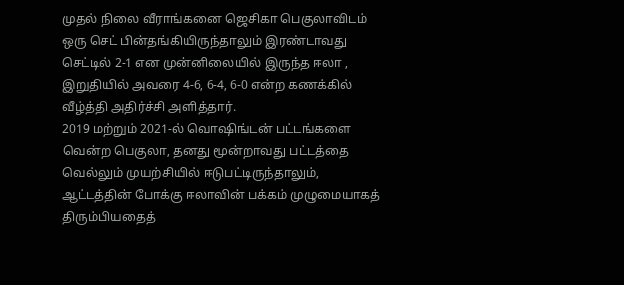முதல் நிலை வீராங்கனை ஜெசிகா பெகுலாவிடம் ஒரு செட் பின்தங்கியிருந்தாலும் இரண்டாவது செட்டில் 2-1 என முன்னிலையில் இருந்த ஈலா , இறுதியில் அவரை 4-6, 6-4, 6-0 என்ற கணக்கில் வீழ்த்தி அதிர்ச்சி அளித்தார்.
2019 மற்றும் 2021-ல் வொஷிங்டன் பட்டங்களை வென்ற பெகுலா, தனது மூன்றாவது பட்டத்தை வெல்லும் முயற்சியில் ஈடுபட்டிருந்தாலும், ஆட்டத்தின் போக்கு ஈலாவின் பக்கம் முழுமையாகத் திரும்பியதைத்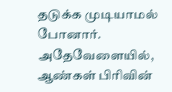தடுக்க முடியாமல் போனார்.
அதேவேளையில், ஆண்கள் பிரிவின்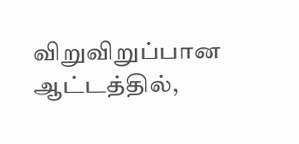விறுவிறுப்பான ஆட்டத்தில்,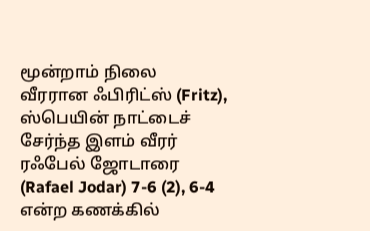மூன்றாம் நிலை வீரரான ஃபிரிட்ஸ் (Fritz), ஸ்பெயின் நாட்டைச் சேர்ந்த இளம் வீரர் ரஃபேல் ஜோடாரை (Rafael Jodar) 7-6 (2), 6-4 என்ற கணக்கில்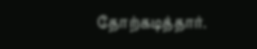தோற்கடித்தார்.